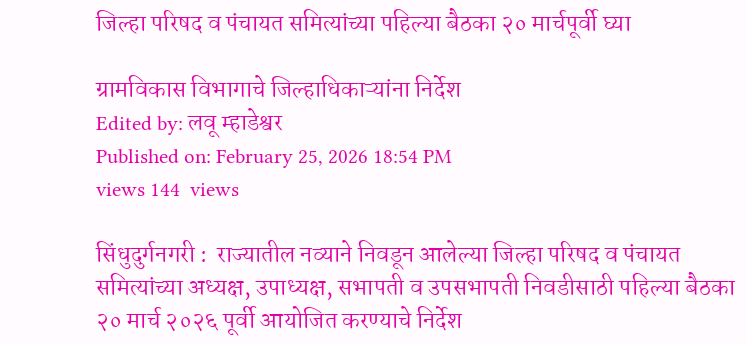जिल्हा परिषद व पंचायत समित्यांच्या पहिल्या बैठका २० मार्चपूर्वी घ्या

ग्रामविकास विभागाचे जिल्हाधिकाऱ्यांना निर्देश
Edited by: लवू म्हाडेश्वर
Published on: February 25, 2026 18:54 PM
views 144  views

सिंधुदुर्गनगरी :  राज्यातील नव्याने निवडून आलेल्या जिल्हा परिषद व पंचायत समित्यांच्या अध्यक्ष, उपाध्यक्ष, सभापती व उपसभापती निवडीसाठी पहिल्या बैठका २० मार्च २०२६ पूर्वी आयोजित करण्याचे निर्देश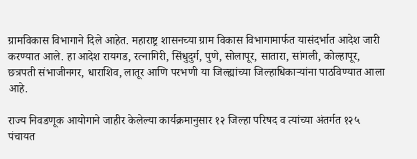ग्रामविकास विभागाने दिले आहेत. महाराष्ट्र शासनच्या ग्राम विकास विभागामार्फत यासंदर्भात आदेश जारी करण्यात आले. हा आदेश रायगड, रत्नागिरी, सिंधुदुर्ग, पुणे, सोलापूर, सातारा, सांगली, कोल्हापूर, छत्रपती संभाजीनगर, धाराशिव, लातूर आणि परभणी या जिल्ह्यांच्या जिल्हाधिकाऱ्यांना पाठविण्यात आला आहे.

राज्य निवडणूक आयोगाने जाहीर केलेल्या कार्यक्रमानुसार १२ जिल्हा परिषद व त्यांच्या अंतर्गत १२५ पंचायत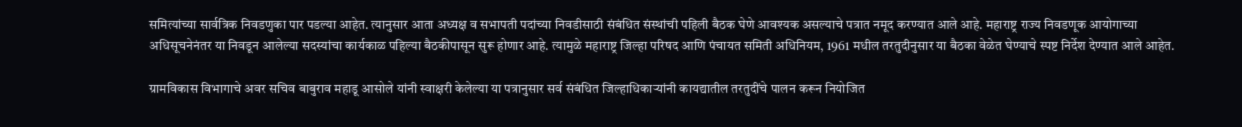समित्यांच्या सार्वत्रिक निवडणुका पार पडल्या आहेत. त्यानुसार आता अध्यक्ष व सभापती पदांच्या निवडीसाठी संबंधित संस्थांची पहिली बैठक घेणे आवश्यक असल्याचे पत्रात नमूद करण्यात आले आहे. महाराष्ट्र राज्य निवडणूक आयोगाच्या अधिसूचनेनंतर या निवडून आलेल्या सदस्यांचा कार्यकाळ पहिल्या बैठकीपासून सुरू होणार आहे. त्यामुळे महाराष्ट्र जिल्हा परिषद आणि पंचायत समिती अधिनियम, 1961 मधील तरतुदीनुसार या बैठका वेळेत घेण्याचे स्पष्ट निर्देश देण्यात आले आहेत.

ग्रामविकास विभागाचे अवर सचिव बाबुराव महाडू आसोले यांनी स्वाक्षरी केलेल्या या पत्रानुसार सर्व संबंधित जिल्हाधिकाऱ्यांनी कायद्यातील तरतुदींचे पालन करून नियोजित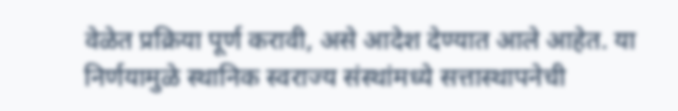वेळेत प्रक्रिया पूर्ण करावी, असे आदेश देण्यात आले आहेत. या निर्णयामुळे स्थानिक स्वराज्य संस्थांमध्ये सत्तास्थापनेची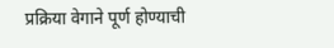प्रक्रिया वेगाने पूर्ण होण्याची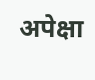अपेक्षा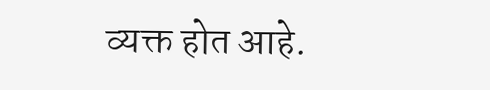व्यक्त होत आहे.